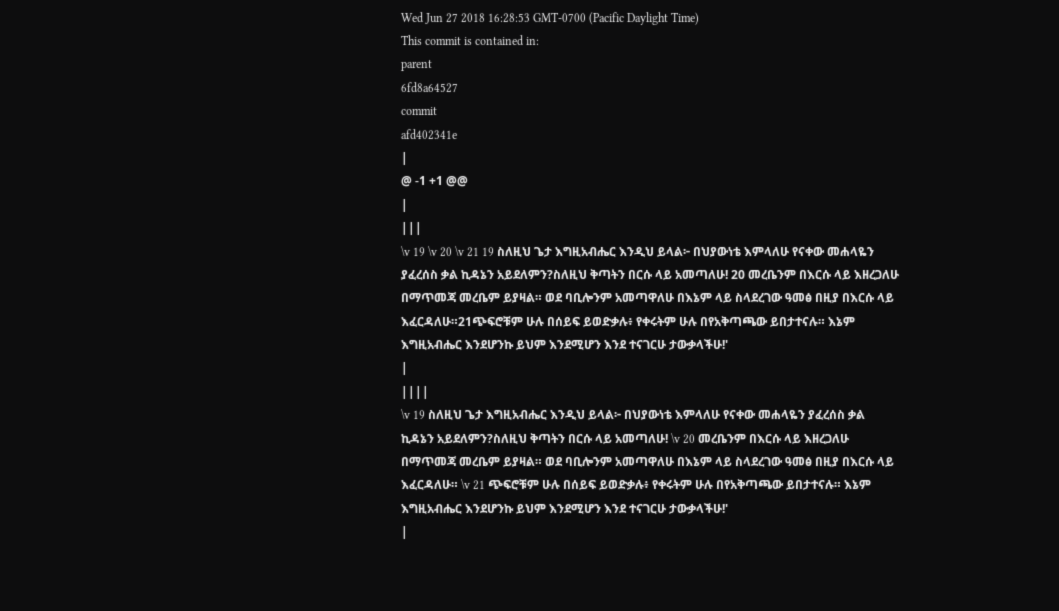Wed Jun 27 2018 16:28:53 GMT-0700 (Pacific Daylight Time)
This commit is contained in:
parent
6fd8a64527
commit
afd402341e
|
@ -1 +1 @@
|
|||
\v 19 \v 20 \v 21 19 ስለዚህ ጌታ እግዚአብሔር እንዲህ ይላል፦ በህያውነቴ እምላለሁ የናቀው መሐላዬን ያፈረሰስ ቃል ኪዳኔን አይደለምን?ስለዚህ ቅጣትን በርሱ ላይ አመጣለሁ! 20 መረቤንም በእርሱ ላይ እዘረጋለሁ በማጥመጃ መረቤም ይያዛል። ወደ ባቢሎንም አመጣዋለሁ በእኔም ላይ ስላደረገው ዓመፅ በዚያ በእርሱ ላይ እፈርዳለሁ።21ጭፍሮቹም ሁሉ በሰይፍ ይወድቃሉ፥ የቀሩትም ሁሉ በየአቅጣጫው ይበታተናሉ። እኔም እግዚአብሔር እንደሆንኩ ይህም እንደሚሆን እንደ ተናገርሁ ታውቃላችሁ!'
|
||||
\v 19 ስለዚህ ጌታ እግዚአብሔር እንዲህ ይላል፦ በህያውነቴ እምላለሁ የናቀው መሐላዬን ያፈረሰስ ቃል ኪዳኔን አይደለምን?ስለዚህ ቅጣትን በርሱ ላይ አመጣለሁ! \v 20 መረቤንም በእርሱ ላይ እዘረጋለሁ በማጥመጃ መረቤም ይያዛል። ወደ ባቢሎንም አመጣዋለሁ በእኔም ላይ ስላደረገው ዓመፅ በዚያ በእርሱ ላይ እፈርዳለሁ። \v 21 ጭፍሮቹም ሁሉ በሰይፍ ይወድቃሉ፥ የቀሩትም ሁሉ በየአቅጣጫው ይበታተናሉ። እኔም እግዚአብሔር እንደሆንኩ ይህም እንደሚሆን እንደ ተናገርሁ ታውቃላችሁ!'
|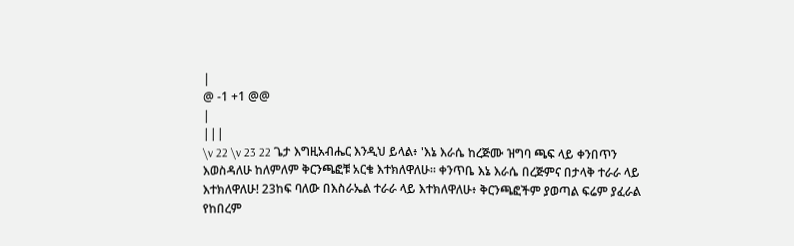|
@ -1 +1 @@
|
|||
\v 22 \v 23 22 ጌታ እግዚአብሔር እንዲህ ይላል፥ 'እኔ እራሴ ከረጅሙ ዝግባ ጫፍ ላይ ቀንበጥን እወስዳለሁ ከለምለም ቅርንጫፎቹ አርቄ እተክለዋለሁ። ቀንጥቤ እኔ እራሴ በረጅምና በታላቅ ተራራ ላይ እተክለዋለሁ! 23ከፍ ባለው በእስራኤል ተራራ ላይ እተክለዋለሁ፥ ቅርንጫፎችም ያወጣል ፍሬም ያፈራል የከበረም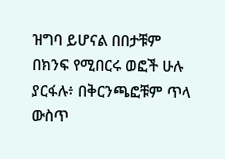ዝግባ ይሆናል በበታቹም በክንፍ የሚበርሩ ወፎች ሁሉ ያርፋሉ፥ በቅርንጫፎቹም ጥላ ውስጥ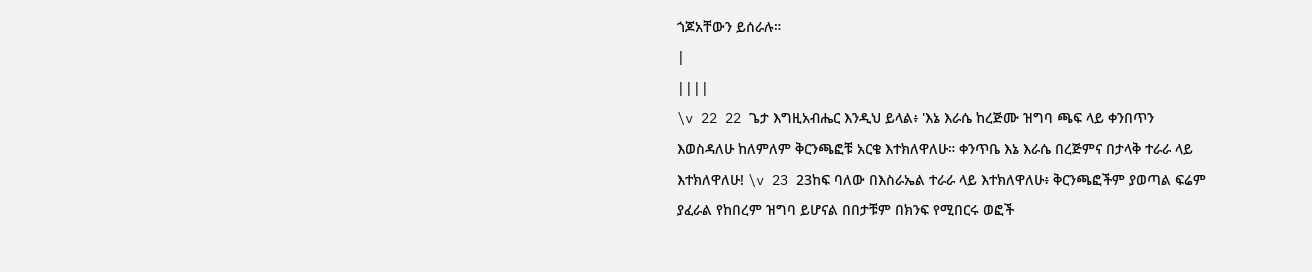ጎጆአቸውን ይሰራሉ።
|
||||
\v 22 22 ጌታ እግዚአብሔር እንዲህ ይላል፥ 'እኔ እራሴ ከረጅሙ ዝግባ ጫፍ ላይ ቀንበጥን እወስዳለሁ ከለምለም ቅርንጫፎቹ አርቄ እተክለዋለሁ። ቀንጥቤ እኔ እራሴ በረጅምና በታላቅ ተራራ ላይ እተክለዋለሁ! \v 23 23ከፍ ባለው በእስራኤል ተራራ ላይ እተክለዋለሁ፥ ቅርንጫፎችም ያወጣል ፍሬም ያፈራል የከበረም ዝግባ ይሆናል በበታቹም በክንፍ የሚበርሩ ወፎች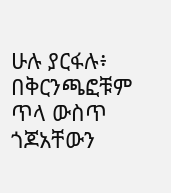ሁሉ ያርፋሉ፥ በቅርንጫፎቹም ጥላ ውስጥ ጎጆአቸውን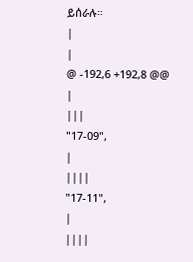ይሰራሉ።
|
|
@ -192,6 +192,8 @@
|
|||
"17-09",
|
||||
"17-11",
|
||||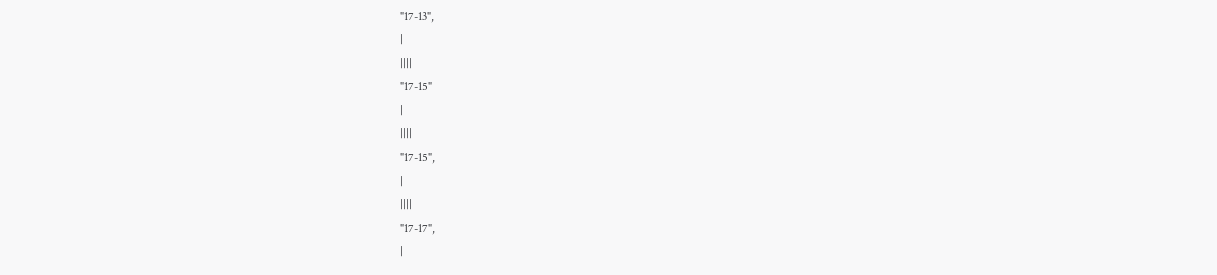"17-13",
|
||||
"17-15"
|
||||
"17-15",
|
||||
"17-17",
|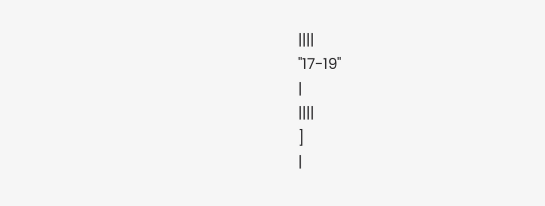||||
"17-19"
|
||||
]
|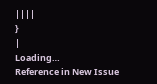||||
}
|
Loading…
Reference in New Issue